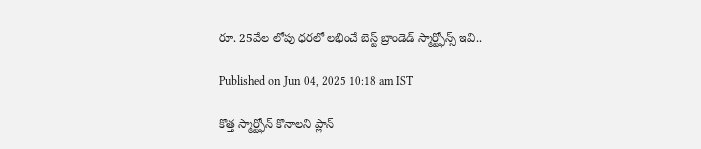రూ. 25వేల లోపు ధరలో లభించే బెస్ట్ బ్రాండెడ్ స్మార్ట్ఫోన్స్ ఇవి..

Published on Jun 04, 2025 10:18 am IST

కొత్త స్మార్ట్ఫోన్ కొనాలని ప్లాన్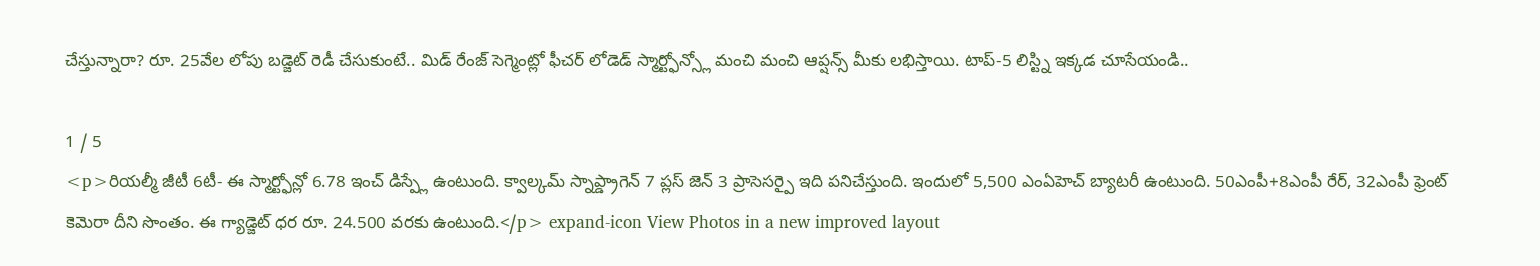చేస్తున్నారా? రూ. 25వేల లోపు బడ్జెట్ రెడీ చేసుకుంటే.. మిడ్ రేంజ్ సెగ్మెంట్లో ఫీచర్ లోడెడ్ స్మార్ట్ఫోన్స్లో మంచి మంచి ఆప్షన్స్ మీకు లభిస్తాయి. టాప్-5 లిస్ట్ని ఇక్కడ చూసేయండి..

1 / 5
<p>రియల్మీ జీటీ 6టీ- ఈ స్మార్ట్ఫోన్లో 6.78 ఇంచ్ డిస్ప్లే ఉంటుంది. క్వాల్కమ్ స్నాప్డ్రాగెన్ 7 ప్లస్ జెన్ 3 ప్రాసెసర్పై ఇది పనిచేస్తుంది. ఇందులో 5,500 ఎంఏహెచ్ బ్యాటరీ ఉంటుంది. 50ఎంపీ+8ఎంపీ రేర్, 32ఎంపీ ఫ్రెంట్ కెమెరా దీని సొంతం. ఈ గ్యాడ్జెట్ ధర రూ. 24.500 వరకు ఉంటుంది.</p> expand-icon View Photos in a new improved layout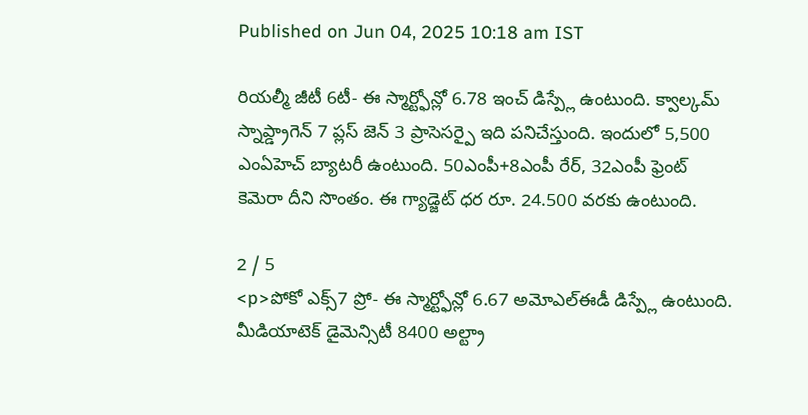Published on Jun 04, 2025 10:18 am IST

రియల్మీ జీటీ 6టీ- ఈ స్మార్ట్ఫోన్లో 6.78 ఇంచ్ డిస్ప్లే ఉంటుంది. క్వాల్కమ్ స్నాప్డ్రాగెన్ 7 ప్లస్ జెన్ 3 ప్రాసెసర్పై ఇది పనిచేస్తుంది. ఇందులో 5,500 ఎంఏహెచ్ బ్యాటరీ ఉంటుంది. 50ఎంపీ+8ఎంపీ రేర్, 32ఎంపీ ఫ్రెంట్ కెమెరా దీని సొంతం. ఈ గ్యాడ్జెట్ ధర రూ. 24.500 వరకు ఉంటుంది.

2 / 5
<p>పోకో ఎక్స్7 ప్రో- ఈ స్మార్ట్ఫోన్లో 6.67 అమోఎల్ఈడీ డిస్ప్లే ఉంటుంది. మీడియాటెక్ డైమెన్సిటీ 8400 అల్ట్రా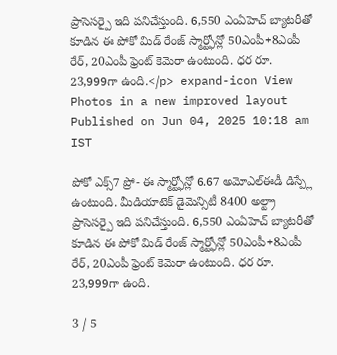ప్రాసెసర్పై ఇది పనిచేస్తుంది. 6,550 ఎంఏహెచ్ బ్యాటరీతో కూడిన ఈ పోకో మిడ్ రేంజ్ స్మార్ట్ఫోన్లో 50ఎంపీ+8ఎంపీ రేర్, 20ఎంపీ ఫ్రెంట్ కెమెరా ఉంటుంది. ధర రూ. 23,999గా ఉంది.</p> expand-icon View Photos in a new improved layout
Published on Jun 04, 2025 10:18 am IST

పోకో ఎక్స్7 ప్రో- ఈ స్మార్ట్ఫోన్లో 6.67 అమోఎల్ఈడీ డిస్ప్లే ఉంటుంది. మీడియాటెక్ డైమెన్సిటీ 8400 అల్ట్రా ప్రాసెసర్పై ఇది పనిచేస్తుంది. 6,550 ఎంఏహెచ్ బ్యాటరీతో కూడిన ఈ పోకో మిడ్ రేంజ్ స్మార్ట్ఫోన్లో 50ఎంపీ+8ఎంపీ రేర్, 20ఎంపీ ఫ్రెంట్ కెమెరా ఉంటుంది. ధర రూ. 23,999గా ఉంది.

3 / 5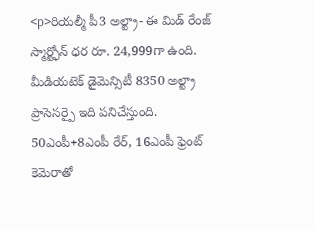<p>రియల్మీ పీ3 అల్ట్రా- ఈ మిడ్ రేంజ్ స్మార్ట్ఫోన్ ధర రూ. 24,999గా ఉంది. మీడియటెక్ డైమెన్సిటీ 8350 అల్ట్రా ప్రాసెసర్పై ఇది పనిచేస్తుంది. 50ఎంపీ+8ఎంపీ రేర్, 16ఎంపీ ఫ్రెంట్ కెమెరాతో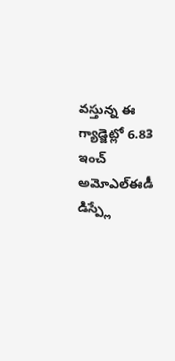వస్తున్న ఈ గ్యాడ్జెట్లో 6.83 ఇంచ్ అమోఎల్ఈడీ డిస్ప్లే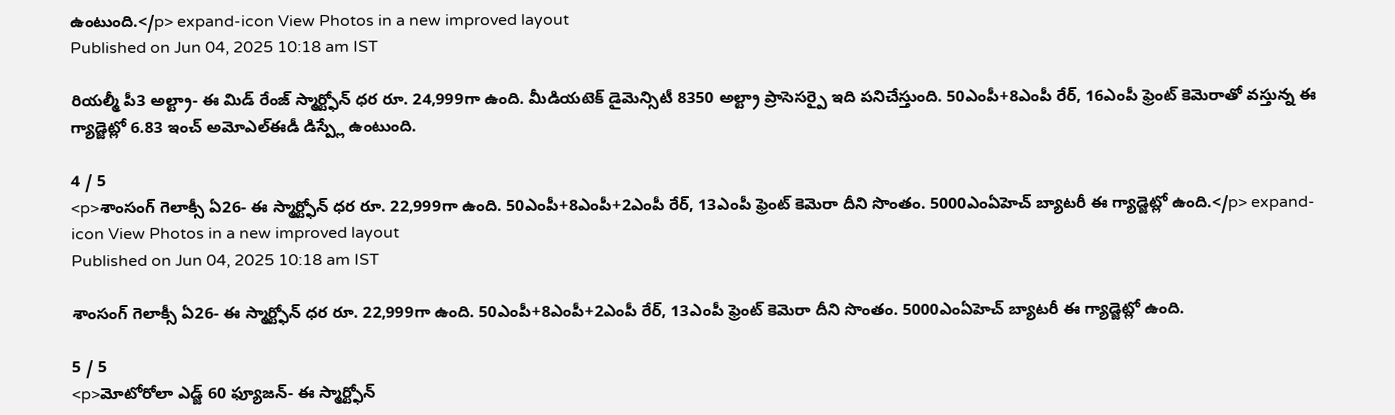ఉంటుంది.</p> expand-icon View Photos in a new improved layout
Published on Jun 04, 2025 10:18 am IST

రియల్మీ పీ3 అల్ట్రా- ఈ మిడ్ రేంజ్ స్మార్ట్ఫోన్ ధర రూ. 24,999గా ఉంది. మీడియటెక్ డైమెన్సిటీ 8350 అల్ట్రా ప్రాసెసర్పై ఇది పనిచేస్తుంది. 50ఎంపీ+8ఎంపీ రేర్, 16ఎంపీ ఫ్రెంట్ కెమెరాతో వస్తున్న ఈ గ్యాడ్జెట్లో 6.83 ఇంచ్ అమోఎల్ఈడీ డిస్ప్లే ఉంటుంది.

4 / 5
<p>శాంసంగ్ గెలాక్సీ ఏ26- ఈ స్మార్ట్ఫోన్ ధర రూ. 22,999గా ఉంది. 50ఎంపీ+8ఎంపీ+2ఎంపీ రేర్, 13ఎంపీ ఫ్రెంట్ కెమెరా దీని సొంతం. 5000ఎంఏహెచ్ బ్యాటరీ ఈ గ్యాడ్జెట్లో ఉంది.</p> expand-icon View Photos in a new improved layout
Published on Jun 04, 2025 10:18 am IST

శాంసంగ్ గెలాక్సీ ఏ26- ఈ స్మార్ట్ఫోన్ ధర రూ. 22,999గా ఉంది. 50ఎంపీ+8ఎంపీ+2ఎంపీ రేర్, 13ఎంపీ ఫ్రెంట్ కెమెరా దీని సొంతం. 5000ఎంఏహెచ్ బ్యాటరీ ఈ గ్యాడ్జెట్లో ఉంది.

5 / 5
<p>మోటోరోలా ఎడ్జ్ 60 ఫ్యూజన్- ఈ స్మార్ట్ఫోన్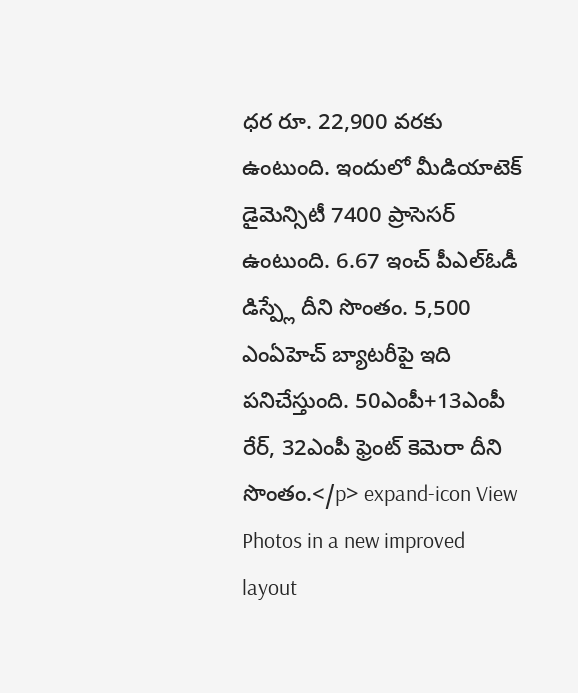ధర రూ. 22,900 వరకు ఉంటుంది. ఇందులో మీడియాటెక్ డైమెన్సిటీ 7400 ప్రాసెసర్ ఉంటుంది. 6.67 ఇంచ్ పీఎల్ఓడీ డిస్ప్లే దీని సొంతం. 5,500 ఎంఏహెచ్ బ్యాటరీపై ఇది పనిచేస్తుంది. 50ఎంపీ+13ఎంపీ రేర్, 32ఎంపీ ఫ్రెంట్ కెమెరా దీని సొంతం.</p> expand-icon View Photos in a new improved layout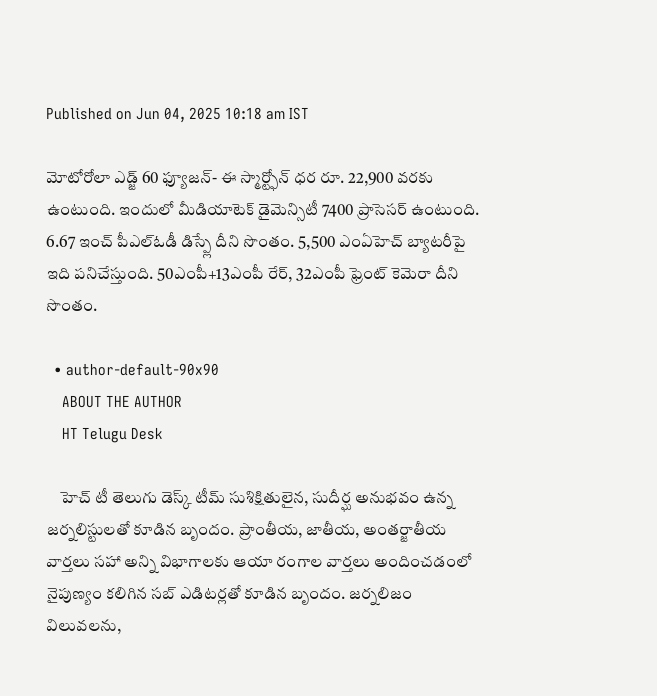Published on Jun 04, 2025 10:18 am IST

మోటోరోలా ఎడ్జ్ 60 ఫ్యూజన్- ఈ స్మార్ట్ఫోన్ ధర రూ. 22,900 వరకు ఉంటుంది. ఇందులో మీడియాటెక్ డైమెన్సిటీ 7400 ప్రాసెసర్ ఉంటుంది. 6.67 ఇంచ్ పీఎల్ఓడీ డిస్ప్లే దీని సొంతం. 5,500 ఎంఏహెచ్ బ్యాటరీపై ఇది పనిచేస్తుంది. 50ఎంపీ+13ఎంపీ రేర్, 32ఎంపీ ఫ్రెంట్ కెమెరా దీని సొంతం.

  • author-default-90x90
    ABOUT THE AUTHOR
    HT Telugu Desk

    హెచ్ టీ తెలుగు డెస్క్ టీమ్ సుశిక్షితులైన, సుదీర్ఘ అనుభవం ఉన్న జర్నలిస్టులతో కూడిన బృందం. ప్రాంతీయ, జాతీయ, అంతర్జాతీయ వార్తలు సహా అన్ని విభాగాలకు ఆయా రంగాల వార్తలు అందించడంలో నైపుణ్యం కలిగిన సబ్ ఎడిటర్లతో కూడిన బృందం. జర్నలిజం విలువలను,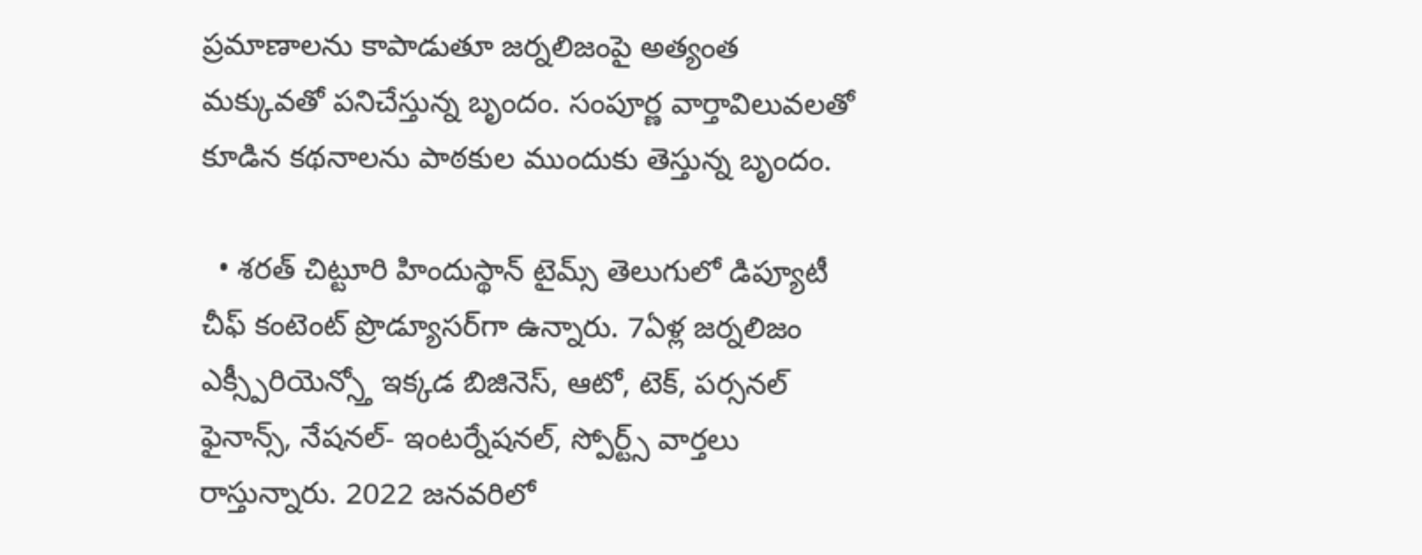ప్రమాణాలను కాపాడుతూ జర్నలిజంపై అత్యంత మక్కువతో పనిచేస్తున్న బృందం. సంపూర్ణ వార్తావిలువలతో కూడిన కథనాలను పాఠకుల ముందుకు తెస్తున్న బృందం.

  • శరత్ చిట్టూరి హిందుస్థాన్ టైమ్స్ తెలుగులో డిప్యూటీ చీఫ్ కంటెంట్ ప్రొడ్యూసర్‌గా ఉన్నారు. 7ఏళ్ల జర్నలిజం ఎక్స్పీరియెన్స్తో ఇక్కడ బిజినెస్, ఆటో, టెక్, పర్సనల్ ఫైనాన్స్, నేషనల్- ఇంటర్నేషనల్, స్పోర్ట్స్ వార్తలు రాస్తున్నారు. 2022 జనవరిలో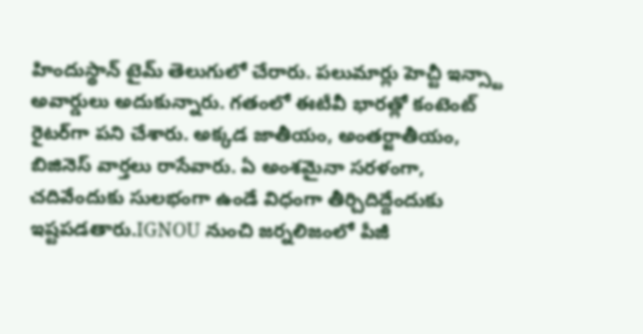హిందుస్థాన్ టైమ్ తెలుగులో చేరారు. పలుమార్లు హెచ్టీ ఇన్స్టా అవార్డులు అదుకున్నారు. గతంలో ఈటీవీ భారత్లో కంటెంట్ రైటర్‌గా పని చేశారు. అక్కడ జాతీయం, అంతర్జాతీయం, బిజినెస్ వార్తలు రాసేవారు. ఏ అంశమైనా సరళంగా, చదివేందుకు సులభంగా ఉండే విధంగా తీర్చిదిద్దేందుకు ఇష్టపడతారు.IGNOU నుంచి జర్నలిజంలో పీజీ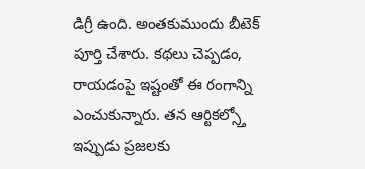డిగ్రీ ఉంది. అంతకుముందు బీటెక్ పూర్తి చేశారు. కథలు చెప్పడం, రాయడంపై ఇష్టంతో ఈ రంగాన్ని ఎంచుకున్నారు. తన ఆర్టికల్స్తో ఇప్పుడు ప్రజలకు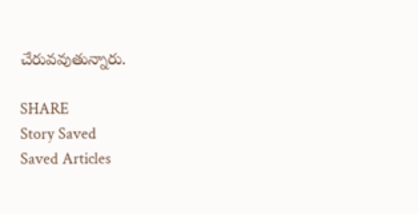చేరువవుతున్నారు.

SHARE
Story Saved
Saved Articles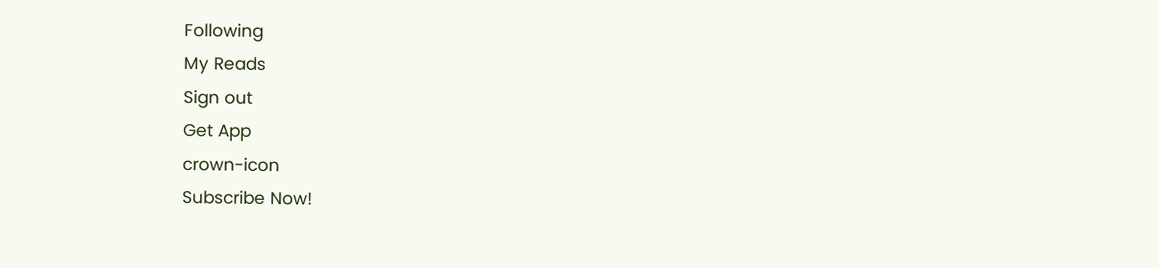Following
My Reads
Sign out
Get App
crown-icon
Subscribe Now!